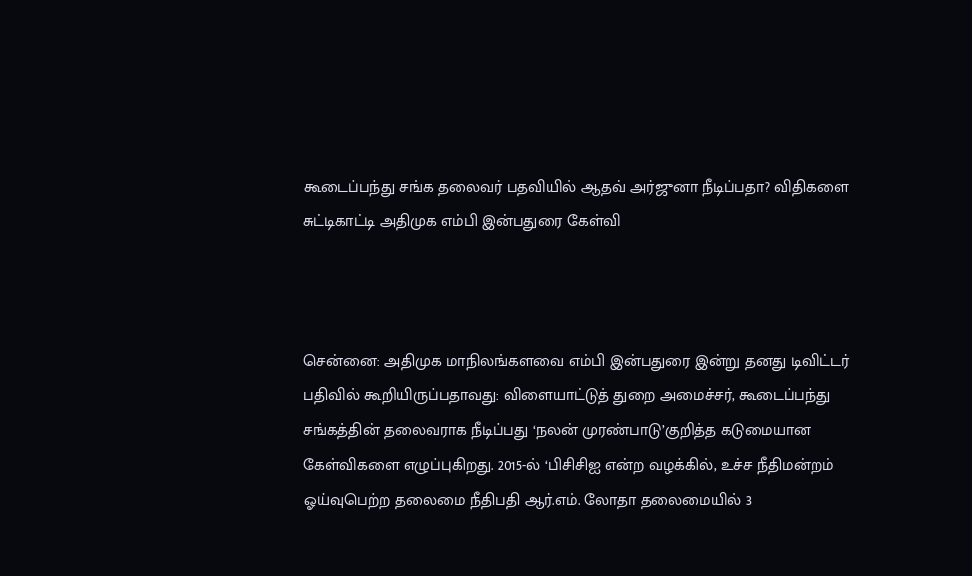கூடைப்பந்து சங்க தலைவர் பதவியில் ஆதவ் அர்ஜுனா நீடிப்பதா? விதிகளை சுட்டிகாட்டி அதிமுக எம்பி இன்பதுரை கேள்வி



சென்னை: அதிமுக மாநிலங்களவை எம்பி இன்பதுரை இன்று தனது டிவிட்டர் பதிவில் கூறியிருப்பதாவது: விளையாட்டுத் துறை அமைச்சர், கூடைப்பந்து சங்கத்தின் தலைவராக நீடிப்பது ‘நலன் முரண்பாடு’குறித்த கடுமையான கேள்விகளை எழுப்புகிறது. 2015-ல் ‘பிசிசிஐ என்ற வழக்கில், உச்ச நீதிமன்றம் ஓய்வுபெற்ற தலைமை நீதிபதி ஆர்.எம். லோதா தலைமையில் 3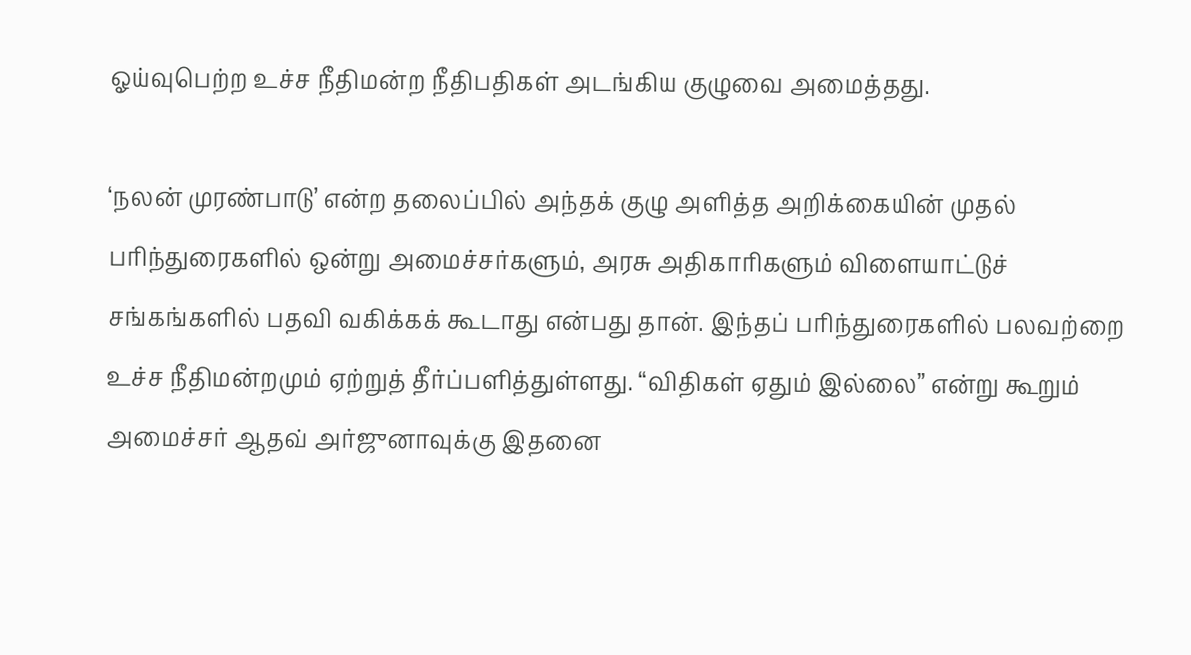ஓய்வுபெற்ற உச்ச நீதிமன்ற நீதிபதிகள் அடங்கிய குழுவை அமைத்தது.

‘நலன் முரண்பாடு’ என்ற தலைப்பில் அந்தக் குழு அளித்த அறிக்கையின் முதல் பரிந்துரைகளில் ஒன்று அமைச்சர்களும், அரசு அதிகாரிகளும் விளையாட்டுச் சங்கங்களில் பதவி வகிக்கக் கூடாது என்பது தான். இந்தப் பரிந்துரைகளில் பலவற்றை உச்ச நீதிமன்றமும் ஏற்றுத் தீர்ப்பளித்துள்ளது. “விதிகள் ஏதும் இல்லை” என்று கூறும் அமைச்சர் ஆதவ் அர்ஜுனாவுக்கு இதனை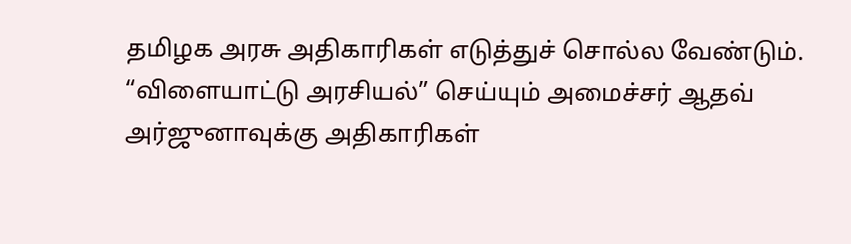தமிழக அரசு அதிகாரிகள் எடுத்துச் சொல்ல வேண்டும். “விளையாட்டு அரசியல்” செய்யும் அமைச்சர் ஆதவ் அர்ஜுனாவுக்கு அதிகாரிகள்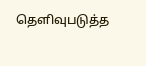தெளிவுபடுத்த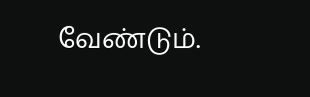வேண்டும்.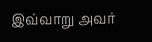இவ்வாறு அவர்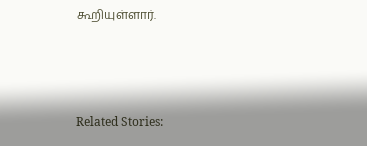கூறியுள்ளார்.



Related Stories: